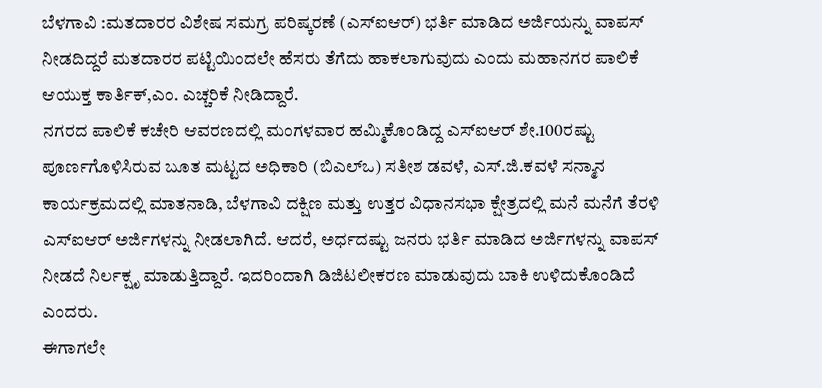ಬೆಳಗಾವಿ :ಮತದಾರರ ವಿಶೇಷ ಸಮಗ್ರ ಪರಿಷ್ಕರಣೆ (ಎಸ್ಐಆರ್) ಭರ್ತಿ ಮಾಡಿದ ಅರ್ಜಿಯನ್ನು ವಾಪಸ್ ನೀಡದಿದ್ದರೆ ಮತದಾರರ ಪಟ್ಟಿಯಿಂದಲೇ ಹೆಸರು ತೆಗೆದು ಹಾಕಲಾಗುವುದು ಎಂದು ಮಹಾನಗರ ಪಾಲಿಕೆ ಆಯುಕ್ತ ಕಾರ್ತಿಕ್,ಎಂ. ಎಚ್ಚರಿಕೆ ನೀಡಿದ್ದಾರೆ.
ನಗರದ ಪಾಲಿಕೆ ಕಚೇರಿ ಆವರಣದಲ್ಲಿ ಮಂಗಳವಾರ ಹಮ್ಮಿಕೊಂಡಿದ್ದ ಎಸ್ಐಆರ್ ಶೇ.100ರಷ್ಟು ಪೂರ್ಣಗೊಳಿಸಿರುವ ಬೂತ ಮಟ್ಟದ ಅಧಿಕಾರಿ (ಬಿಎಲ್ಒ) ಸತೀಶ ಡವಳೆ, ಎಸ್.ಜಿ.ಕವಳೆ ಸನ್ಮಾನ ಕಾರ್ಯಕ್ರಮದಲ್ಲಿ ಮಾತನಾಡಿ, ಬೆಳಗಾವಿ ದಕ್ಷಿಣ ಮತ್ತು ಉತ್ತರ ವಿಧಾನಸಭಾ ಕ್ಷೇತ್ರದಲ್ಲಿ ಮನೆ ಮನೆಗೆ ತೆರಳಿ ಎಸ್ಐಆರ್ ಅರ್ಜಿಗಳನ್ನು ನೀಡಲಾಗಿದೆ. ಆದರೆ, ಅರ್ಧದಷ್ಟು ಜನರು ಭರ್ತಿ ಮಾಡಿದ ಅರ್ಜಿಗಳನ್ನು ವಾಪಸ್ ನೀಡದೆ ನಿರ್ಲಕ್ಷೃ ಮಾಡುತ್ತಿದ್ದಾರೆ. ಇದರಿಂದಾಗಿ ಡಿಜಿಟಲೀಕರಣ ಮಾಡುವುದು ಬಾಕಿ ಉಳಿದುಕೊಂಡಿದೆ ಎಂದರು.
ಈಗಾಗಲೇ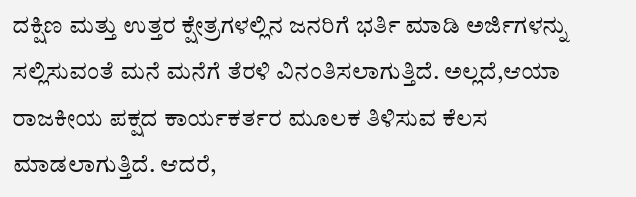ದಕ್ಷಿಣ ಮತ್ತು ಉತ್ತರ ಕ್ಷೇತ್ರಗಳಲ್ಲಿನ ಜನರಿಗೆ ಭರ್ತಿ ಮಾಡಿ ಅರ್ಜಿಗಳನ್ನು ಸಲ್ಲಿಸುವಂತೆ ಮನೆ ಮನೆಗೆ ತೆರಳಿ ವಿನಂತಿಸಲಾಗುತ್ತಿದೆ. ಅಲ್ಲದೆ,ಆಯಾ ರಾಜಕೀಯ ಪಕ್ಷದ ಕಾರ್ಯಕರ್ತರ ಮೂಲಕ ತಿಳಿಸುವ ಕೆಲಸ ಮಾಡಲಾಗುತ್ತಿದೆ. ಆದರೆ,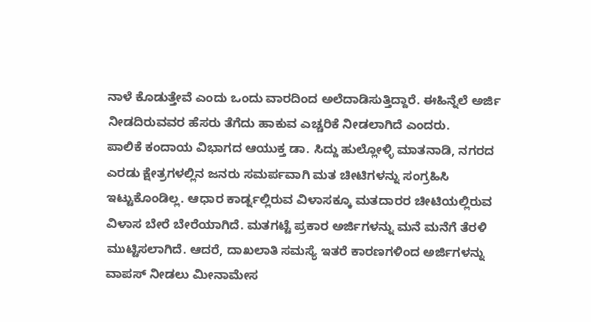ನಾಳೆ ಕೊಡುತ್ತೇವೆ ಎಂದು ಒಂದು ವಾರದಿಂದ ಅಲೆದಾಡಿಸುತ್ತಿದ್ದಾರೆ. ಈಹಿನ್ನೆಲೆ ಅರ್ಜಿ ನೀಡದಿರುವವರ ಹೆಸರು ತೆಗೆದು ಹಾಕುವ ಎಚ್ಚರಿಕೆ ನೀಡಲಾಗಿದೆ ಎಂದರು.
ಪಾಲಿಕೆ ಕಂದಾಯ ವಿಭಾಗದ ಆಯುಕ್ತ ಡಾ. ಸಿದ್ದು ಹುಲ್ಲೋಳ್ಳಿ ಮಾತನಾಡಿ, ನಗರದ ಎರಡು ಕ್ಷೇತ್ರಗಳಲ್ಲಿನ ಜನರು ಸಮರ್ಪವಾಗಿ ಮತ ಚೀಟಿಗಳನ್ನು ಸಂಗ್ರಹಿಸಿ ಇಟ್ಟುಕೊಂಡಿಲ್ಲ. ಆಧಾರ ಕಾರ್ಡ್ನಲ್ಲಿರುವ ವಿಳಾಸಕ್ಕೂ ಮತದಾರರ ಚೀಟಿಯಲ್ಲಿರುವ ವಿಳಾಸ ಬೇರೆ ಬೇರೆಯಾಗಿದೆ. ಮತಗಟ್ಟೆ ಪ್ರಕಾರ ಅರ್ಜಿಗಳನ್ನು ಮನೆ ಮನೆಗೆ ತೆರಳಿ ಮುಟ್ಟಿಸಲಾಗಿದೆ. ಆದರೆ, ದಾಖಲಾತಿ ಸಮಸ್ಯೆ ಇತರೆ ಕಾರಣಗಳಿಂದ ಅರ್ಜಿಗಳನ್ನು ವಾಪಸ್ ನೀಡಲು ಮೀನಾಮೇಸ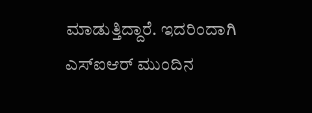ಮಾಡುತ್ತಿದ್ದಾರೆ. ಇದರಿಂದಾಗಿ ಎಸ್ಐಆರ್ ಮುಂದಿನ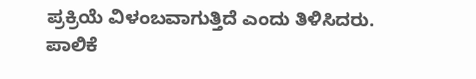ಪ್ರಕ್ರಿಯೆ ವಿಳಂಬವಾಗುತ್ತಿದೆ ಎಂದು ತಿಳಿಸಿದರು.
ಪಾಲಿಕೆ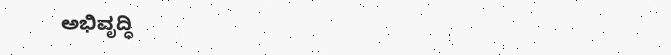ಅಭಿವೃದ್ಧಿ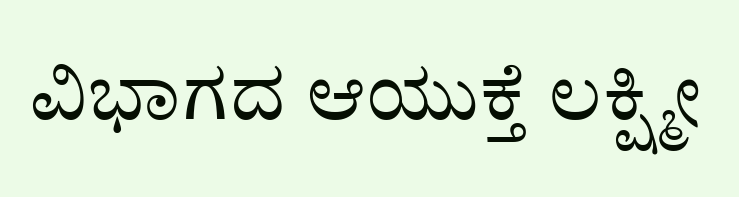ವಿಭಾಗದ ಆಯುಕ್ತೆ ಲಕ್ಷ್ಮೀ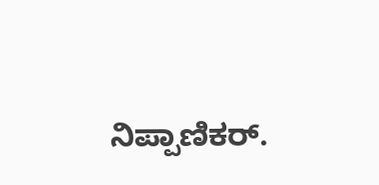ನಿಪ್ಪಾಣಿಕರ್.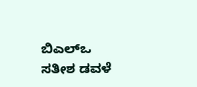ಬಿಎಲ್ಒ ಸತೀಶ ಡವಳೆ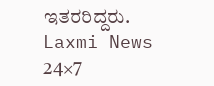ಇತರರಿದ್ದರು.
Laxmi News 24×7